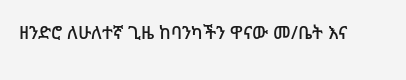ዘንድሮ ለሁለተኛ ጊዜ ከባንካችን ዋናው መ/ቤት እና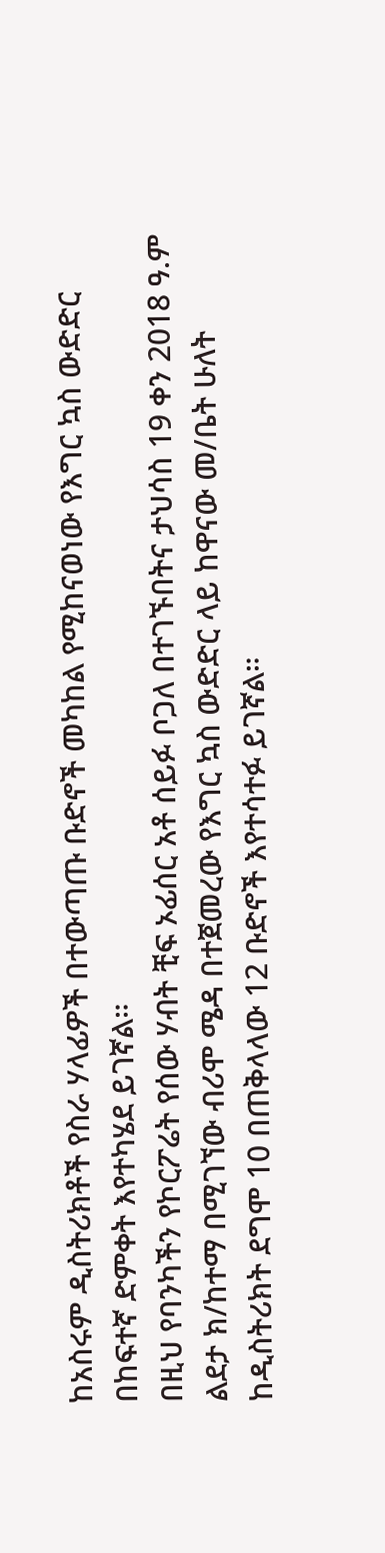ከአስሩም ዲስትሪክቶች የስራ ሃላፊዎች በተውጣጡ ቡድኖች መካከል የሚከናወነው የእግር ኳስ ውድድር በከፍተኛ ድምቀት እየተካሄደ ይገኛል።
በዚህ የባንካችን የኮርፖሬት የሰው ሃብት ቺፍ ኦፊሰር አቶ ሰይፉ ቦጋለ በተገኙበትና ታህሳስ 19 ቀን 2018 ዓ.ም ልደታ ክ/ከተማ በሚገኘው ብሪሞ ሜዳ በተጀመረው የእግር ኳስ ውድድር ላይ ከዋናው መ/ቤት ሁለት ከዲስትሪክት ደግሞ 10 በጠቅላላው 12 ቡድኖች እየተሳተፉ ይገኛል።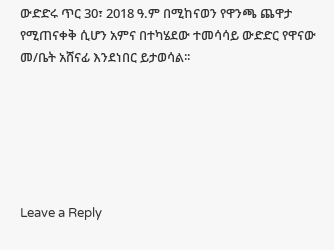ውድድሩ ጥር 30፣ 2018 ዓ.ም በሚከናወን የዋንጫ ጨዋታ የሚጠናቀቅ ሲሆን አምና በተካሄደው ተመሳሳይ ውድድር የዋናው መ/ቤት አሸናፊ እንደነበር ይታወሳል፡፡






Leave a Reply